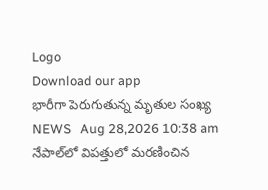Logo
Download our app
భారీగా పెరుగుతున్న మృతుల సంఖ్య‌
NEWS   Aug 28,2026 10:38 am
నేపాల్‌లో విపత్తులో మరణించిన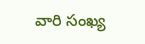వారి సంఖ్య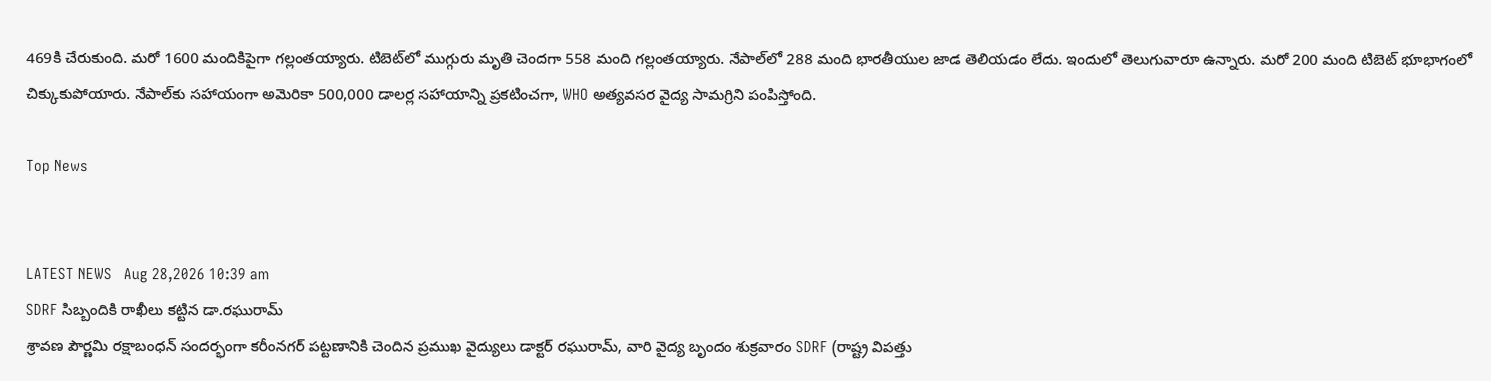469కి చేరుకుంది. మరో 1600 మందికిపైగా గల్లంతయ్యారు. టిబెట్‌లో ముగ్గురు మృతి చెందగా 558 మంది గల్లంతయ్యారు. నేపాల్‌లో 288 మంది భారతీయుల జాడ తెలియడం లేదు. ఇందులో తెలుగువారూ ఉన్నారు. మరో 200 మంది టిబెట్‌ భూభాగంలో చిక్కుకుపోయారు. నేపాల్‌కు స‌హాయంగా అమెరికా 500,000 డాలర్ల సహాయాన్ని ప్రకటించగా, WHO అత్యవసర వైద్య సామగ్రిని పంపిస్తోంది.

Top News


LATEST NEWS   Aug 28,2026 10:39 am
SDRF సిబ్బందికి రాఖీలు కట్టిన డా.రఘురామ్
శ్రావణ పౌర్ణమి రక్షాబంధన్ సందర్భంగా కరీంనగర్ పట్టణానికి చెందిన ప్రముఖ వైద్యులు డాక్టర్ రఘురామ్, వారి వైద్య బృందం శుక్రవారం SDRF (రాష్ట్ర విపత్తు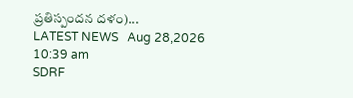ప్రతిస్పందన దళం)...
LATEST NEWS   Aug 28,2026 10:39 am
SDRF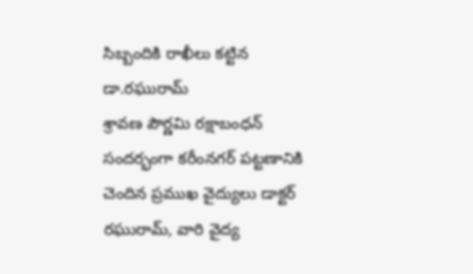సిబ్బందికి రాఖీలు కట్టిన డా.రఘురామ్
శ్రావణ పౌర్ణమి రక్షాబంధన్ సందర్భంగా కరీంనగర్ పట్టణానికి చెందిన ప్రముఖ వైద్యులు డాక్టర్ రఘురామ్, వారి వైద్య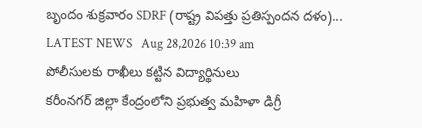బృందం శుక్రవారం SDRF (రాష్ట్ర విపత్తు ప్రతిస్పందన దళం)...
LATEST NEWS   Aug 28,2026 10:39 am
పోలీసులకు రాఖీలు కట్టిన విద్యార్థినులు
కరీంనగర్ జిల్లా కేంద్రంలోని ప్రభుత్వ మహిళా డిగ్రీ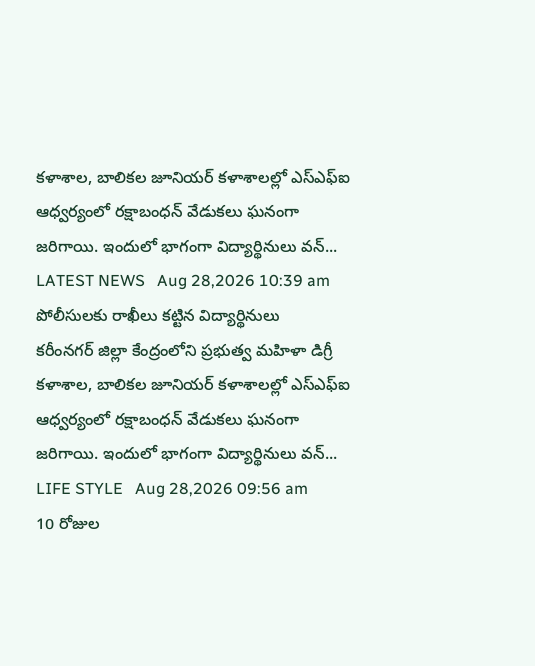కళాశాల, బాలికల జూనియర్ కళాశాలల్లో ఎస్‌ఎఫ్‌ఐ ఆధ్వర్యంలో రక్షాబంధన్ వేడుకలు ఘనంగా జరిగాయి. ఇందులో భాగంగా విద్యార్థినులు వన్...
LATEST NEWS   Aug 28,2026 10:39 am
పోలీసులకు రాఖీలు కట్టిన విద్యార్థినులు
కరీంనగర్ జిల్లా కేంద్రంలోని ప్రభుత్వ మహిళా డిగ్రీ కళాశాల, బాలికల జూనియర్ కళాశాలల్లో ఎస్‌ఎఫ్‌ఐ ఆధ్వర్యంలో రక్షాబంధన్ వేడుకలు ఘనంగా జరిగాయి. ఇందులో భాగంగా విద్యార్థినులు వన్...
LIFE STYLE   Aug 28,2026 09:56 am
10 రోజుల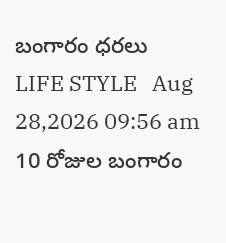బంగారం ధ‌ర‌లు
LIFE STYLE   Aug 28,2026 09:56 am
10 రోజుల బంగారం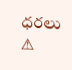ధ‌ర‌లు
⚠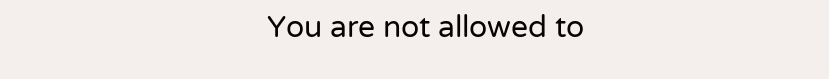You are not allowed to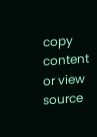copy content or view source